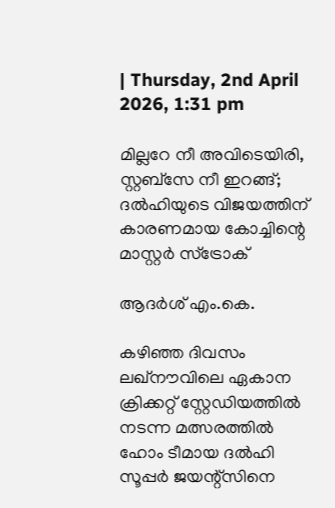| Thursday, 2nd April 2026, 1:31 pm

മില്ലറേ നീ അവിടെയിരി, സ്റ്റബ്‌സേ നീ ഇറങ്ങ്; ദല്‍ഹിയുടെ വിജയത്തിന് കാരണമായ കോച്ചിന്റെ മാസ്റ്റര്‍ സ്‌ട്രോക്

ആദര്‍ശ് എം.കെ.

കഴിഞ്ഞ ദിവസം ലഖ്‌നൗവിലെ ഏകാന ക്രിക്കറ്റ് സ്റ്റേഡിയത്തില്‍ നടന്ന മത്സരത്തില്‍ ഹോം ടീമായ ദല്‍ഹി സൂപ്പര്‍ ജയന്റ്‌സിനെ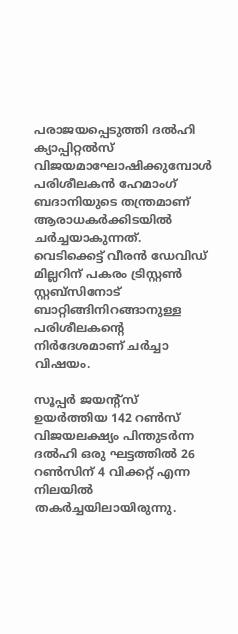പരാജയപ്പെടുത്തി ദല്‍ഹി ക്യാപ്പിറ്റല്‍സ് വിജയമാഘോഷിക്കുമ്പോള്‍ പരിശീലകന്‍ ഹേമാംഗ് ബദാനിയുടെ തന്ത്രമാണ് ആരാധകര്‍ക്കിടയില്‍ ചര്‍ച്ചയാകുന്നത്. വെടിക്കെട്ട് വീരന്‍ ഡേവിഡ് മില്ലറിന് പകരം ട്രിസ്റ്റണ്‍ സ്റ്റബ്‌സിനോട് ബാറ്റിങ്ങിനിറങ്ങാനുള്ള പരിശീലകന്റെ നിര്‍ദേശമാണ് ചര്‍ച്ചാ വിഷയം.

സൂപ്പര്‍ ജയന്റ്‌സ് ഉയര്‍ത്തിയ 142 റണ്‍സ് വിജയലക്ഷ്യം പിന്തുടര്‍ന്ന ദല്‍ഹി ഒരു ഘട്ടത്തില്‍ 26 റണ്‍സിന് 4 വിക്കറ്റ് എന്ന നിലയില്‍ തകര്‍ച്ചയിലായിരുന്നു.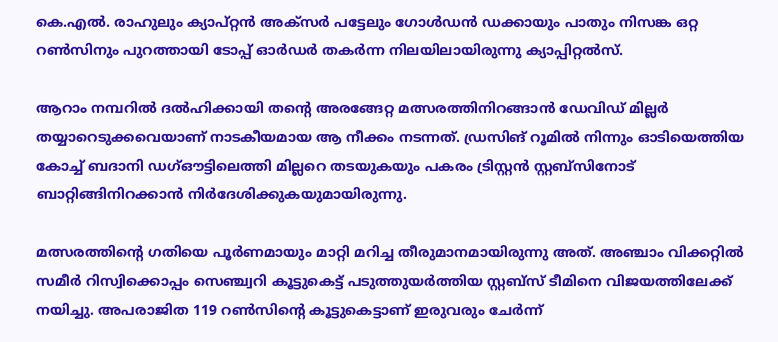കെ.എല്‍. രാഹുലും ക്യാപ്റ്റന്‍ അക്‌സര്‍ പട്ടേലും ഗോള്‍ഡന്‍ ഡക്കായും പാതും നിസങ്ക ഒറ്റ റണ്‍സിനും പുറത്തായി ടോപ്പ് ഓര്‍ഡര്‍ തകര്‍ന്ന നിലയിലായിരുന്നു ക്യാപ്പിറ്റല്‍സ്.

ആറാം നമ്പറില്‍ ദല്‍ഹിക്കായി തന്റെ അരങ്ങേറ്റ മത്സരത്തിനിറങ്ങാന്‍ ഡേവിഡ് മില്ലര്‍ തയ്യാറെടുക്കവെയാണ് നാടകീയമായ ആ നീക്കം നടന്നത്. ഡ്രസിങ് റൂമില്‍ നിന്നും ഓടിയെത്തിയ കോച്ച് ബദാനി ഡഗ്ഔട്ടിലെത്തി മില്ലറെ തടയുകയും പകരം ട്രിസ്റ്റന്‍ സ്റ്റബ്‌സിനോട് ബാറ്റിങ്ങിനിറക്കാന്‍ നിര്‍ദേശിക്കുകയുമായിരുന്നു.

മത്സരത്തിന്റെ ഗതിയെ പൂര്‍ണമായും മാറ്റി മറിച്ച തീരുമാനമായിരുന്നു അത്. അഞ്ചാം വിക്കറ്റില്‍ സമീര്‍ റിസ്വിക്കൊപ്പം സെഞ്ച്വറി കൂട്ടുകെട്ട് പടുത്തുയര്‍ത്തിയ സ്റ്റബ്‌സ് ടീമിനെ വിജയത്തിലേക്ക് നയിച്ചു. അപരാജിത 119 റണ്‍സിന്റെ കൂട്ടുകെട്ടാണ് ഇരുവരും ചേര്‍ന്ന്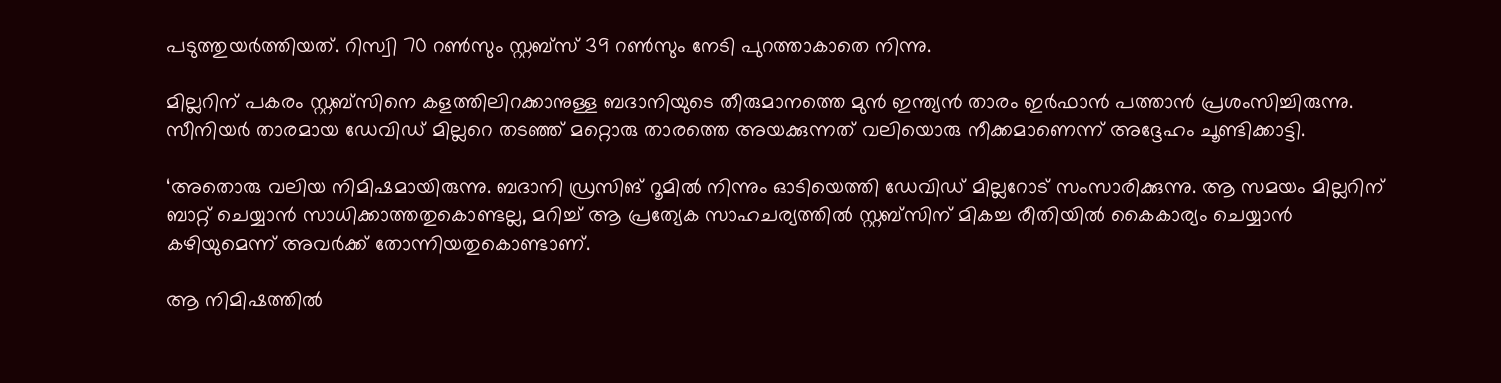പടുത്തുയര്‍ത്തിയത്. റിസ്വി 70 റണ്‍സും സ്റ്റബ്‌സ് 39 റണ്‍സും നേടി പുറത്താകാതെ നിന്നു.

മില്ലറിന് പകരം സ്റ്റബ്‌സിനെ കളത്തിലിറക്കാനുള്ള ബദാനിയുടെ തീരുമാനത്തെ മുന്‍ ഇന്ത്യന്‍ താരം ഇര്‍ഫാന്‍ പത്താന്‍ പ്രശംസിച്ചിരുന്നു. സീനിയര്‍ താരമായ ഡേവിഡ് മില്ലറെ തടഞ്ഞ് മറ്റൊരു താരത്തെ അയക്കുന്നത് വലിയൊരു നീക്കമാണെന്ന് അദ്ദേഹം ചൂണ്ടിക്കാട്ടി.

‘അതൊരു വലിയ നിമിഷമായിരുന്നു. ബദാനി ഡ്രസിങ് റൂമില്‍ നിന്നും ഓടിയെത്തി ഡേവിഡ് മില്ലറോട് സംസാരിക്കുന്നു. ആ സമയം മില്ലറിന് ബാറ്റ് ചെയ്യാന്‍ സാധിക്കാത്തതുകൊണ്ടല്ല, മറിച്ച് ആ പ്രത്യേക സാഹചര്യത്തില്‍ സ്റ്റബ്‌സിന് മികച്ച രീതിയില്‍ കൈകാര്യം ചെയ്യാന്‍ കഴിയുമെന്ന് അവര്‍ക്ക് തോന്നിയതുകൊണ്ടാണ്.

ആ നിമിഷത്തില്‍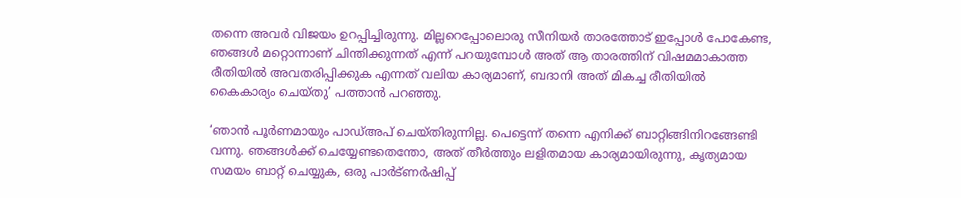തന്നെ അവര്‍ വിജയം ഉറപ്പിച്ചിരുന്നു. മില്ലറെപ്പോലൊരു സീനിയര്‍ താരത്തോട് ഇപ്പോള്‍ പോകേണ്ട, ഞങ്ങള്‍ മറ്റൊന്നാണ് ചിന്തിക്കുന്നത് എന്ന് പറയുമ്പോള്‍ അത് ആ താരത്തിന് വിഷമമാകാത്ത രീതിയില്‍ അവതരിപ്പിക്കുക എന്നത് വലിയ കാര്യമാണ്, ബദാനി അത് മികച്ച രീതിയില്‍ കൈകാര്യം ചെയ്തു’ പത്താന്‍ പറഞ്ഞു.

‘ഞാന്‍ പൂര്‍ണമായും പാഡ്അപ് ചെയ്തിരുന്നില്ല. പെട്ടെന്ന് തന്നെ എനിക്ക് ബാറ്റിങ്ങിനിറങ്ങേണ്ടി വന്നു. ഞങ്ങള്‍ക്ക് ചെയ്യേണ്ടതെന്തോ, അത് തീര്‍ത്തും ലളിതമായ കാര്യമായിരുന്നു, കൃത്യമായ സമയം ബാറ്റ് ചെയ്യുക, ഒരു പാര്‍ട്ണര്‍ഷിപ്പ്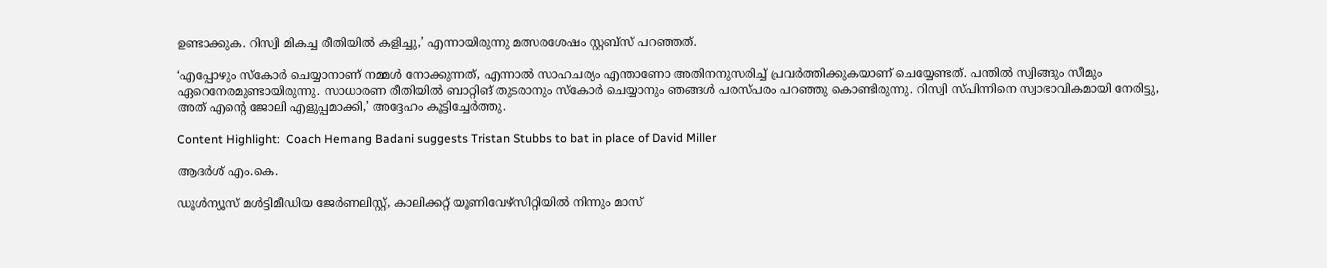ഉണ്ടാക്കുക. റിസ്വി മികച്ച രീതിയില്‍ കളിച്ചു,’ എന്നായിരുന്നു മത്സരശേഷം സ്റ്റബ്‌സ് പറഞ്ഞത്.

‘എപ്പോഴും സ്‌കോര്‍ ചെയ്യാനാണ് നമ്മള്‍ നോക്കുന്നത്, എന്നാല്‍ സാഹചര്യം എന്താണോ അതിനനുസരിച്ച് പ്രവര്‍ത്തിക്കുകയാണ് ചെയ്യേണ്ടത്. പന്തില്‍ സ്വിങ്ങും സീമും ഏറെനേരമുണ്ടായിരുന്നു. സാധാരണ രീതിയില്‍ ബാറ്റിങ് തുടരാനും സ്‌കോര്‍ ചെയ്യാനും ഞങ്ങള്‍ പരസ്പരം പറഞ്ഞു കൊണ്ടിരുന്നു. റിസ്വി സ്പിന്നിനെ സ്വാഭാവികമായി നേരിട്ടു, അത് എന്റെ ജോലി എളുപ്പമാക്കി,’ അദ്ദേഹം കൂട്ടിച്ചേര്‍ത്തു.

Content Highlight:  Coach Hemang Badani suggests Tristan Stubbs to bat in place of David Miller

ആദര്‍ശ് എം.കെ.

ഡൂള്‍ന്യൂസ് മള്‍ട്ടിമീഡിയ ജേര്‍ണലിസ്റ്റ്, കാലിക്കറ്റ് യൂണിവേഴ്സിറ്റിയില്‍ നിന്നും മാസ്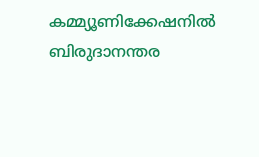കമ്മ്യൂണിക്കേഷനില്‍ ബിരുദാനന്തര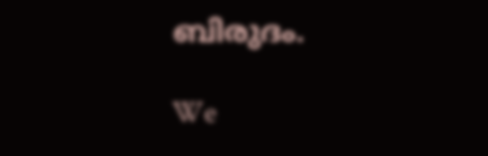ബിരുദം.

We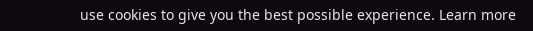use cookies to give you the best possible experience. Learn more